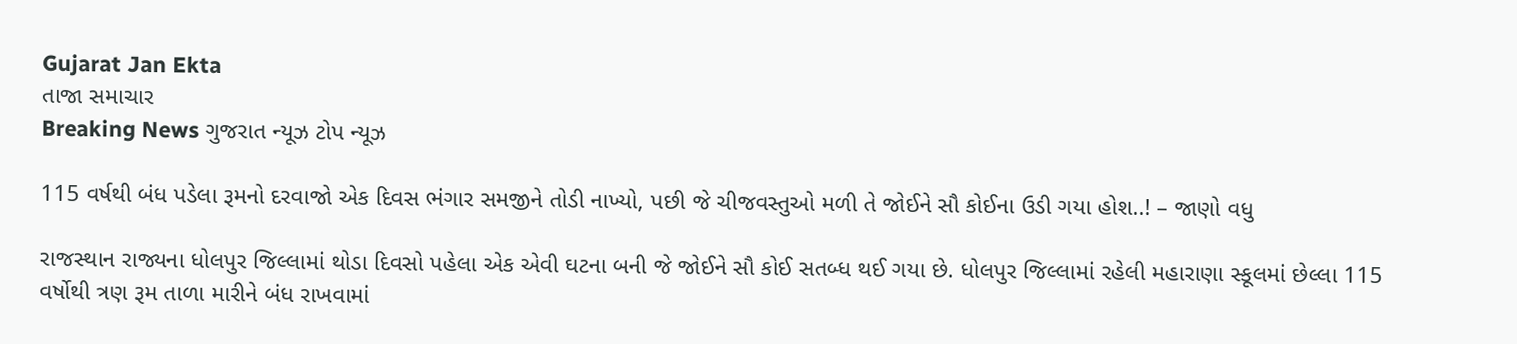Gujarat Jan Ekta
તાજા સમાચાર
Breaking News ગુજરાત ન્યૂઝ ટોપ ન્યૂઝ

115 વર્ષથી બંધ પડેલા રૂમનો દરવાજો એક દિવસ ભંગાર સમજીને તોડી નાખ્યો, પછી જે ચીજવસ્તુઓ મળી તે જોઈને સૌ કોઈના ઉડી ગયા હોશ..! – જાણો વધુ

રાજસ્થાન રાજ્યના ધોલપુર જિલ્લામાં થોડા દિવસો પહેલા એક એવી ઘટના બની જે જોઈને સૌ કોઈ સતબ્ધ થઈ ગયા છે. ધોલપુર જિલ્લામાં રહેલી મહારાણા સ્કૂલમાં છેલ્લા 115 વર્ષોથી ત્રણ રૂમ તાળા મારીને બંધ રાખવામાં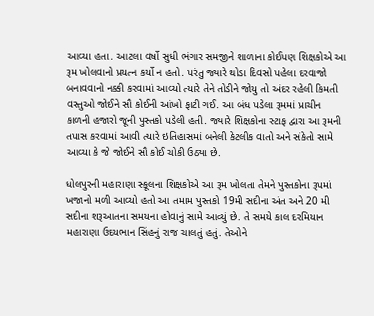આવ્યા હતા. આટલા વર્ષો સુધી ભંગાર સમજીને શાળાના કોઈપણ શિક્ષકોએ આ રૂમ ખોલવાનો પ્રયત્ન કર્યો ન હતો. પરંતુ જ્યારે થોડા દિવસો પહેલા દરવાજો બનાવવાનો નક્કી કરવામાં આવ્યો ત્યારે તેને તોડીને જોયુ તો અંદર રહેલી કિમતી વસ્તુઓ જોઈને સૌ કોઈની આંખો ફાટી ગઈ. આ બંધ પડેલા રૂમમાં પ્રાચીન કાળની હજારો જૂની પુસ્તકો પડેલી હતી. જ્યારે શિક્ષકોના સ્ટાફ દ્વારા આ રૂમની તપાસ કરવામાં આવી ત્યારે ઇતિહાસમાં બનેલી કેટલીક વાતો અને સંકેતો સામે આવ્યા કે જે જોઈને સૌ કોઈ ચોકી ઉઠ્યા છે.

ધોલપુરની મહારાણા સ્કૂલના શિક્ષકોએ આ રૂમ ખોલતા તેમને પુસ્તકોના રૂપમાં ખજાનો મળી આવ્યો હતો આ તમામ પુસ્તકો 19મી સદીના અંત અને 20 મી સદીના શરૂઆતના સમયના હોવાનું સામે આવ્યું છે. તે સમયે કાલ દરમિયાન મહારાણા ઉદયભાન સિંહનું રાજ ચાલતું હતું. તેઓને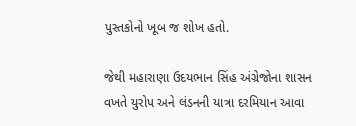પુસ્તકોનો ખૂબ જ શોખ હતો.

જેથી મહારાણા ઉદયભાન સિંહ અંગ્રેજોના શાસન વખતે યુરોપ અને લંડનની યાત્રા દરમિયાન આવા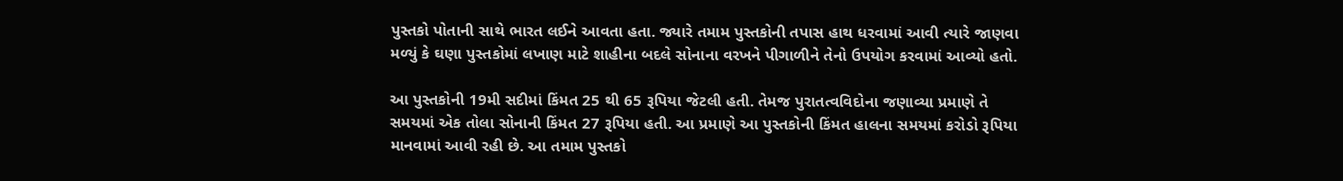પુસ્તકો પોતાની સાથે ભારત લઈને આવતા હતા. જ્યારે તમામ પુસ્તકોની તપાસ હાથ ધરવામાં આવી ત્યારે જાણવા મળ્યું કે ઘણા પુસ્તકોમાં લખાણ માટે શાહીના બદલે સોનાના વરખને પીગાળીને તેનો ઉપયોગ કરવામાં આવ્યો હતો.

આ પુસ્તકોની 19મી સદીમાં કિંમત 25 થી 65 રૂપિયા જેટલી હતી. તેમજ પુરાતત્વવિદોના જણાવ્યા પ્રમાણે તે સમયમાં એક તોલા સોનાની કિંમત 27 રૂપિયા હતી. આ પ્રમાણે આ પુસ્તકોની કિંમત હાલના સમયમાં કરોડો રૂપિયા માનવામાં આવી રહી છે. આ તમામ પુસ્તકો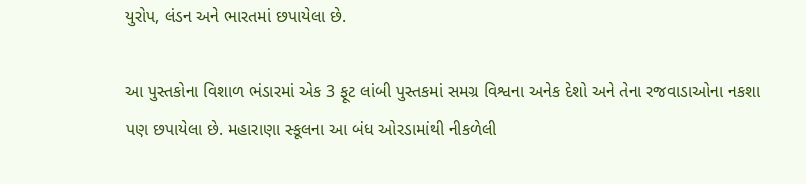યુરોપ, લંડન અને ભારતમાં છપાયેલા છે.

આ પુસ્તકોના વિશાળ ભંડારમાં એક 3 ફૂટ લાંબી પુસ્તકમાં સમગ્ર વિશ્વના અનેક દેશો અને તેના રજવાડાઓના નકશા પણ છપાયેલા છે. મહારાણા સ્કૂલના આ બંધ ઓરડામાંથી નીકળેલી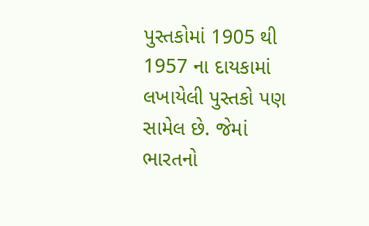પુસ્તકોમાં 1905 થી 1957 ના દાયકામાં લખાયેલી પુસ્તકો પણ સામેલ છે. જેમાં ભારતનો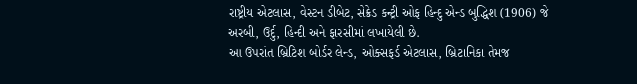રાષ્ટ્રીય એટલાસ, વેસ્ટન ડીબેટ, સેક્રેડ કન્ટ્રી ઓફ હિન્દુ એન્ડ બુદ્ધિશ (1906) જે અરબી, ઉર્દુ, હિન્દી અને ફારસીમાં લખાયેલી છે.
આ ઉપરાંત બ્રિટિશ બોર્ડર લેન્ડ, ઓક્સફર્ડ એટલાસ, બ્રિટાનિકા તેમજ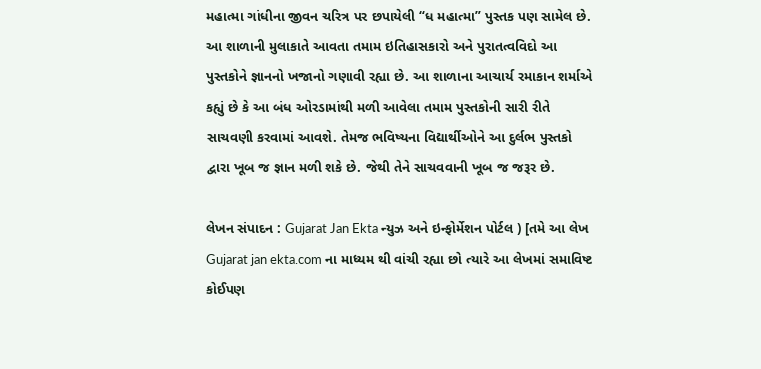મહાત્મા ગાંધીના જીવન ચરિત્ર પર છપાયેલી “ધ મહાત્મા” પુસ્તક પણ સામેલ છે. આ શાળાની મુલાકાતે આવતા તમામ ઇતિહાસકારો અને પુરાતત્વવિદો આ પુસ્તકોને જ્ઞાનનો ખજાનો ગણાવી રહ્યા છે. આ શાળાના આચાર્ય રમાકાન શર્માએ કહ્યું છે કે આ બંધ ઓરડામાંથી મળી આવેલા તમામ પુસ્તકોની સારી રીતે સાચવણી કરવામાં આવશે. તેમજ ભવિષ્યના વિદ્યાર્થીઓને આ દુર્લભ પુસ્તકો દ્વારા ખૂબ જ જ્ઞાન મળી શકે છે. જેથી તેને સાચવવાની ખૂબ જ જરૂર છે.

લેખન સંપાદન : Gujarat Jan Ekta ન્યુઝ અને ઇન્ફોર્મેશન પોર્ટલ ) [તમે આ લેખ Gujarat jan ekta.com ના માધ્યમ થી વાંચી રહ્યા છો ત્યારે આ લેખમાં સમાવિષ્ટ કોઈપણ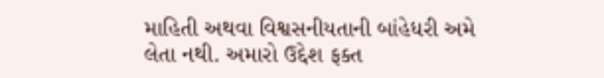માહિતી અથવા વિશ્વસનીયતાની બાંહેધરી અમે લેતા નથી. અમારો ઉદ્દેશ ફક્ત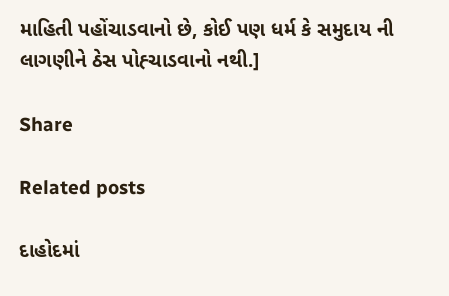માહિતી પહોંચાડવાનો છે, કોઈ પણ ધર્મ કે સમુદાય ની લાગણીને ઠેસ પોહ્ચાડવાનો નથી.]

Share

Related posts

દાહોદમાં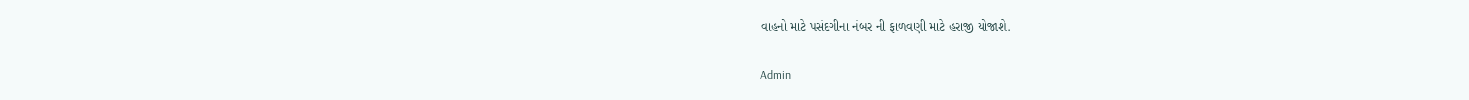વાહનો માટે પસંદગીના નંબર ની ફાળવણી માટે હરાજી યોજાશે.

Admin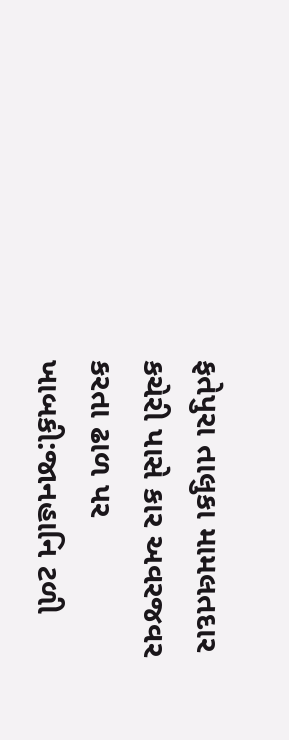ફતેપુરા તાલુકા મામલતદાર કચેરી પાસે કાર અવરજવર કરતા ઢાળ પર ખાબકી:જાનહાનિ ટળી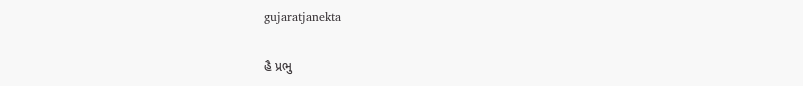gujaratjanekta

હૈ પ્રભુ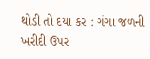થોડી તો દયા કર : ગંગા જળની ખરીદી ઉપર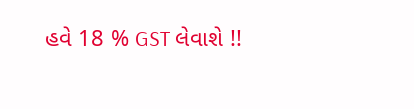હવે 18 % GST લેવાશે !!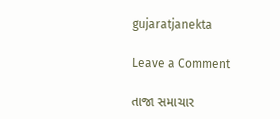gujaratjanekta

Leave a Comment

તાજા સમાચાર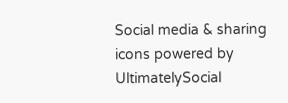Social media & sharing icons powered by UltimatelySocial